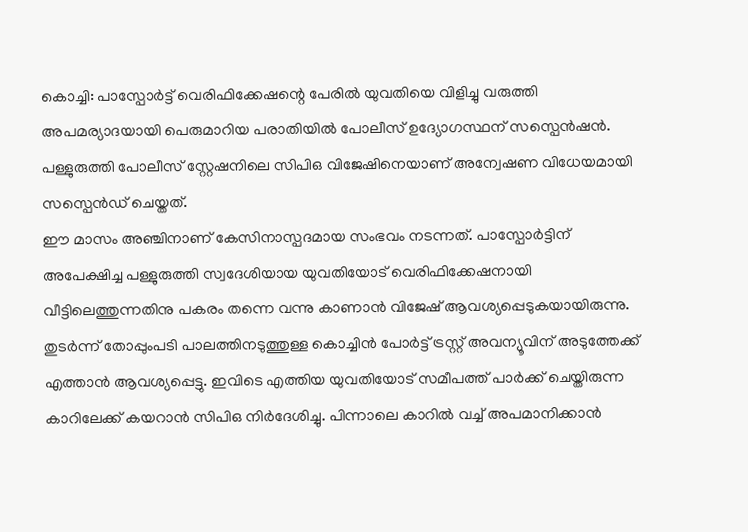കൊച്ചി: പാസ്പോർട്ട് വെരിഫിക്കേഷന്റെ പേരിൽ യുവതിയെ വിളിച്ചു വരുത്തി അപമര്യാദയായി പെരുമാറിയ പരാതിയിൽ പോലീസ് ഉദ്യോഗസ്ഥന് സസ്പെൻഷൻ. പള്ളുരുത്തി പോലീസ് സ്റ്റേഷനിലെ സിപിഒ വിജേഷിനെയാണ് അന്വേഷണ വിധേയമായി സസ്പെൻഡ് ചെയ്തത്.
ഈ മാസം അഞ്ചിനാണ് കേസിനാസ്പദമായ സംഭവം നടന്നത്. പാസ്പോർട്ടിന് അപേക്ഷിച്ച പള്ളുരുത്തി സ്വദേശിയായ യുവതിയോട് വെരിഫിക്കേഷനായി വീട്ടിലെത്തുന്നതിനു പകരം തന്നെ വന്നു കാണാൻ വിജേഷ് ആവശ്യപ്പെടുകയായിരുന്നു. തുടർന്ന് തോപ്പുംപടി പാലത്തിനടുത്തുള്ള കൊച്ചിൻ പോർട്ട് ട്രസ്റ്റ് അവന്യൂവിന് അടുത്തേക്ക് എത്താൻ ആവശ്യപ്പെട്ടു. ഇവിടെ എത്തിയ യുവതിയോട് സമീപത്ത് പാർക്ക് ചെയ്തിരുന്ന കാറിലേക്ക് കയറാൻ സിപിഒ നിർദേശിച്ചു. പിന്നാലെ കാറിൽ വച്ച് അപമാനിക്കാൻ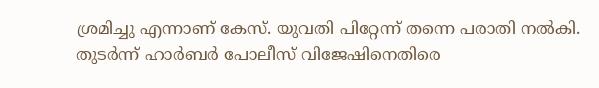ശ്രമിച്ചു എന്നാണ് കേസ്. യുവതി പിറ്റേന്ന് തന്നെ പരാതി നൽകി. തുടർന്ന് ഹാർബർ പോലീസ് വിജേഷിനെതിരെ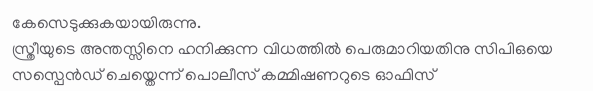കേസെടുക്കുകയായിരുന്നു.
സ്ത്രീയുടെ അന്തസ്സിനെ ഹനിക്കുന്ന വിധത്തിൽ പെരുമാറിയതിനു സിപിഒയെ സസ്പെൻഡ് ചെയ്തെന്ന് പൊലീസ് കമ്മിഷണറുടെ ഓഫിസ്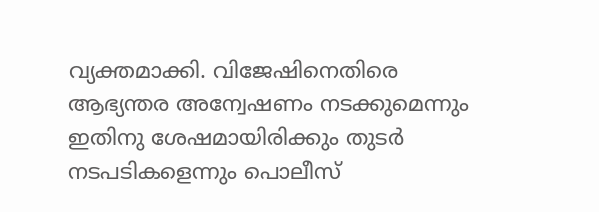വ്യക്തമാക്കി. വിജേഷിനെതിരെ ആഭ്യന്തര അന്വേഷണം നടക്കുമെന്നും ഇതിനു ശേഷമായിരിക്കും തുടർ നടപടികളെന്നും പൊലീസ്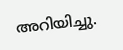അറിയിച്ചു.